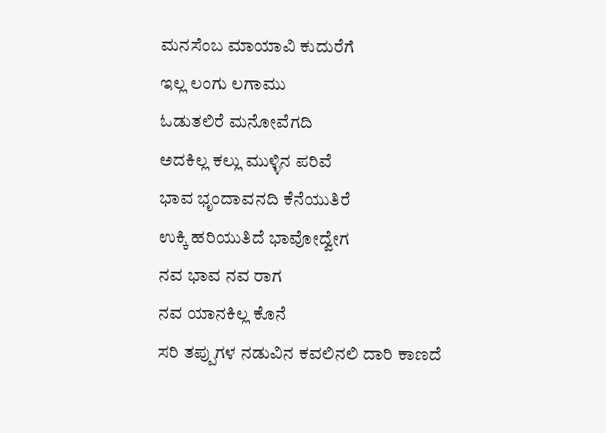ಮನಸೆಂಬ ಮಾಯಾವಿ ಕುದುರೆಗೆ
ಇಲ್ಲ ಲಂಗು ಲಗಾಮು
ಓಡುತಲಿರೆ ಮನೋವೆಗದಿ
ಅದಕಿಲ್ಲ ಕಲ್ಲು ಮುಳ್ಳಿನ ಪರಿವೆ
ಭಾವ ಭೃಂದಾವನದಿ ಕೆನೆಯುತಿರೆ
ಉಕ್ಕಿ ಹರಿಯುತಿದೆ ಭಾವೋದ್ವೇಗ
ನವ ಭಾವ ನವ ರಾಗ
ನವ ಯಾನಕಿಲ್ಲ ಕೊನೆ
ಸರಿ ತಪ್ಪುಗಳ ನಡುವಿನ ಕವಲಿನಲಿ ದಾರಿ ಕಾಣದೆ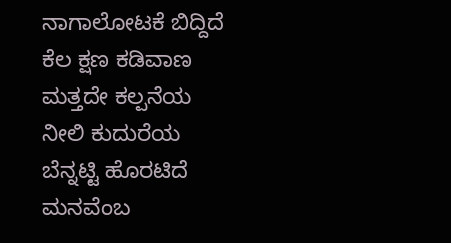ನಾಗಾಲೋಟಕೆ ಬಿದ್ದಿದೆ ಕೆಲ ಕ್ಷಣ ಕಡಿವಾಣ
ಮತ್ತದೇ ಕಲ್ಪನೆಯ ನೀಲಿ ಕುದುರೆಯ ಬೆನ್ನಟ್ಟಿ ಹೊರಟಿದೆ
ಮನವೆಂಬ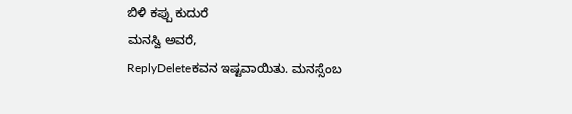ಬಿಳಿ ಕಪ್ಪು ಕುದುರೆ
ಮನಸ್ವಿ ಅವರೆ,
ReplyDeleteಕವನ ಇಷ್ಟವಾಯಿತು. ಮನಸ್ಸೆಂಬ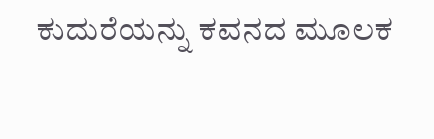ಕುದುರೆಯನ್ನು ಕವನದ ಮೂಲಕ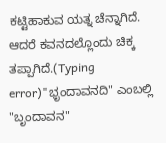ಕಟ್ಟಿಹಾಕುವ ಯತ್ನ ಚೆನ್ನಾಗಿದೆ. ಆದರೆ ಕವನದಲ್ಲೊಂದು ಚಿಕ್ಕ ತಪ್ಪಾಗಿದೆ.(Typing error)"ಭೃಂದಾವನದಿ" ಎಂಬಲ್ಲಿ "ಬೃಂದಾವನ"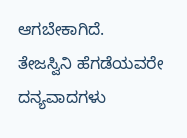ಆಗಬೇಕಾಗಿದೆ.
ತೇಜಸ್ವಿನಿ ಹೆಗಡೆಯವರೇ ದನ್ಯವಾದಗಳು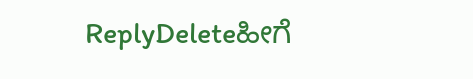ReplyDeleteಹೀಗೆ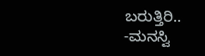ಬರುತ್ತಿರಿ..
-ಮನಸ್ವಿ